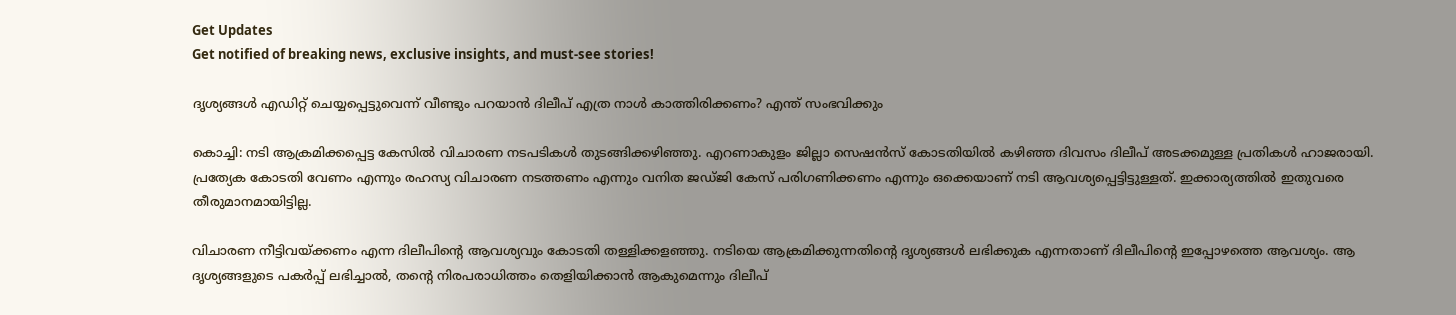Get Updates
Get notified of breaking news, exclusive insights, and must-see stories!

ദൃശ്യങ്ങൾ എഡിറ്റ് ചെയ്യപ്പെട്ടുവെന്ന് വീണ്ടും പറയാൻ ദിലീപ് എത്ര നാൾ കാത്തിരിക്കണം? എന്ത് സംഭവിക്കും

കൊച്ചി: നടി ആക്രമിക്കപ്പെട്ട കേസില്‍ വിചാരണ നടപടികള്‍ തുടങ്ങിക്കഴിഞ്ഞു. എറണാകുളം ജില്ലാ സെഷന്‍സ് കോടതിയില്‍ കഴിഞ്ഞ ദിവസം ദിലീപ് അടക്കമുള്ള പ്രതികള്‍ ഹാജരായി. പ്രത്യേക കോടതി വേണം എന്നും രഹസ്യ വിചാരണ നടത്തണം എന്നും വനിത ജഡ്ജി കേസ് പരിഗണിക്കണം എന്നും ഒക്കെയാണ് നടി ആവശ്യപ്പെട്ടിട്ടുള്ളത്. ഇക്കാര്യത്തില്‍ ഇതുവരെ തീരുമാനമായിട്ടില്ല.

വിചാരണ നീട്ടിവയ്ക്കണം എന്ന ദിലീപിന്റെ ആവശ്യവും കോടതി തള്ളിക്കളഞ്ഞു. നടിയെ ആക്രമിക്കുന്നതിന്റെ ദൃശ്യങ്ങള്‍ ലഭിക്കുക എന്നതാണ് ദിലീപിന്റെ ഇപ്പോഴത്തെ ആവശ്യം. ആ ദൃശ്യങ്ങളുടെ പകര്‍പ്പ് ലഭിച്ചാല്‍, തന്റെ നിരപരാധിത്തം തെളിയിക്കാന്‍ ആകുമെന്നും ദിലീപ്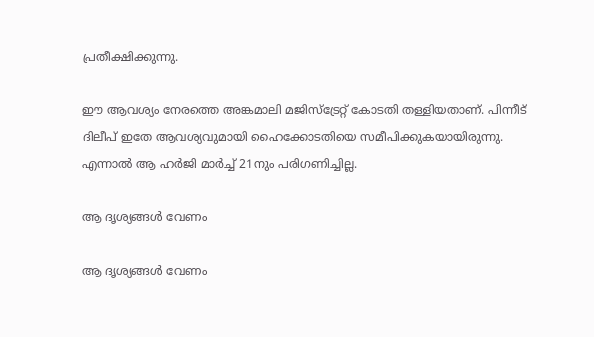പ്രതീക്ഷിക്കുന്നു.

ഈ ആവശ്യം നേരത്തെ അങ്കമാലി മജിസ്‌ട്രേറ്റ് കോടതി തള്ളിയതാണ്. പിന്നീട് ദിലീപ് ഇതേ ആവശ്യവുമായി ഹൈക്കോടതിയെ സമീപിക്കുകയായിരുന്നു. എന്നാല്‍ ആ ഹര്‍ജി മാര്‍ച്ച് 21നും പരിഗണിച്ചില്ല.

ആ ദൃശ്യങ്ങള്‍ വേണം

ആ ദൃശ്യങ്ങള്‍ വേണം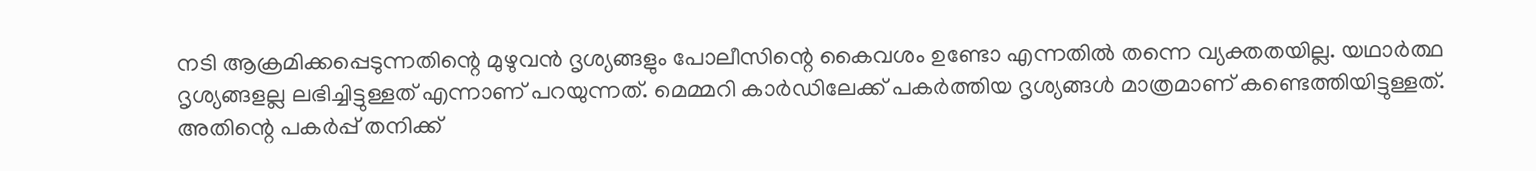നടി ആക്രമിക്കപ്പെടുന്നതിന്റെ മുഴുവന്‍ ദൃശ്യങ്ങളും പോലീസിന്റെ കൈവശം ഉണ്ടോ എന്നതില്‍ തന്നെ വ്യക്തതയില്ല. യഥാര്‍ത്ഥ ദൃശ്യങ്ങളല്ല ലഭിച്ചിട്ടുള്ളത് എന്നാണ് പറയുന്നത്. മെമ്മറി കാര്‍ഡിലേക്ക് പകര്‍ത്തിയ ദൃശ്യങ്ങള്‍ മാത്രമാണ് കണ്ടെത്തിയിട്ടുള്ളത്. അതിന്റെ പകര്‍പ്പ് തനിക്ക്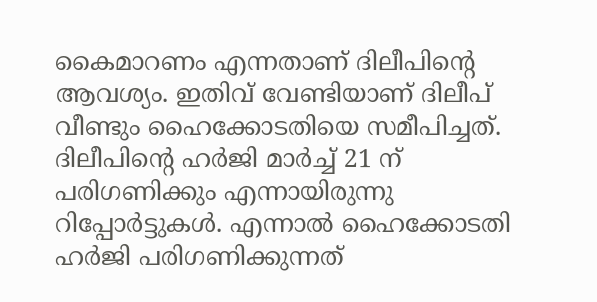കൈമാറണം എന്നതാണ് ദിലീപിന്റെ ആവശ്യം. ഇതിവ് വേണ്ടിയാണ് ദിലീപ് വീണ്ടും ഹൈക്കോടതിയെ സമീപിച്ചത്. ദിലീപിന്റെ ഹര്‍ജി മാര്‍ച്ച് 21 ന് പരിഗണിക്കും എന്നായിരുന്നു റിപ്പോര്‍ട്ടുകള്‍. എന്നാല്‍ ഹൈക്കോടതി ഹര്‍ജി പരിഗണിക്കുന്നത്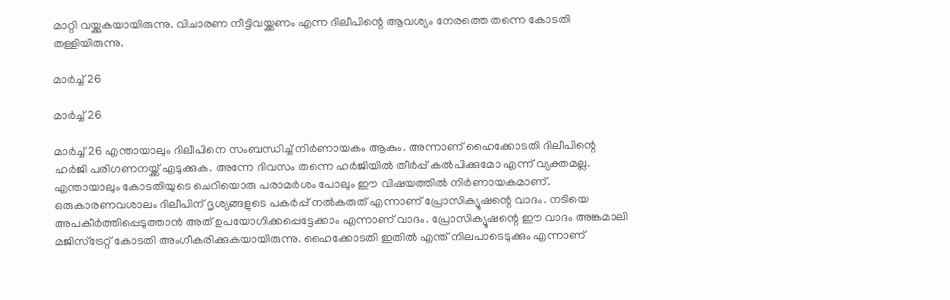മാറ്റി വയ്ക്കുകയായിരുന്നു. വിചാരണ നീട്ടിവയ്ക്കണം എന്ന ദിലീപിന്റെ ആവശ്യം നേരത്തെ തന്നെ കോടതി തള്ളിയിരുന്നു.

മാര്‍ച്ച് 26

മാര്‍ച്ച് 26

മാര്‍ച്ച് 26 എന്തായാലും ദിലീപിനെ സംബന്ധിച്ച് നിര്‍ണായകം ആകും. അന്നാണ് ഹൈക്കോടതി ദിലീപിന്റെ ഹര്‍ജി പരിഗണനയ്ക്ക് എടുക്കുക. അന്നേ ദിവസം തന്നെ ഹര്‍ജിയില്‍ തീര്‍പ്പ് കല്‍പിക്കുമോ എന്ന് വ്യക്തമല്ല. എന്തായാലും കോടതിയുടെ ചെറിയൊരു പരാമര്‍ശം പോലും ഈ വിഷയത്തില്‍ നിര്‍ണായകമാണ്. ഒരുകാരണവശാലം ദിലീപിന് ദൃശ്യങ്ങളുടെ പകര്‍പ്പ് നല്‍കരുത് എന്നാണ് പ്രോസിക്യൂഷന്റെ വാദം. നടിയെ അപകീര്‍ത്തിപ്പെടുത്താന്‍ അത് ഉപയോഗിക്കപ്പെട്ടേക്കാം എന്നാണ് വാദം. പ്രോസിക്യൂഷന്റെ ഈ വാദം അങ്കമാലി മജിസ്‌ട്രേറ്റ് കോടതി അംഗീകരിക്കുകയായിരുന്നു. ഹൈക്കോടതി ഇതില്‍ എന്ത് നിലപാടെടുക്കും എന്നാണ്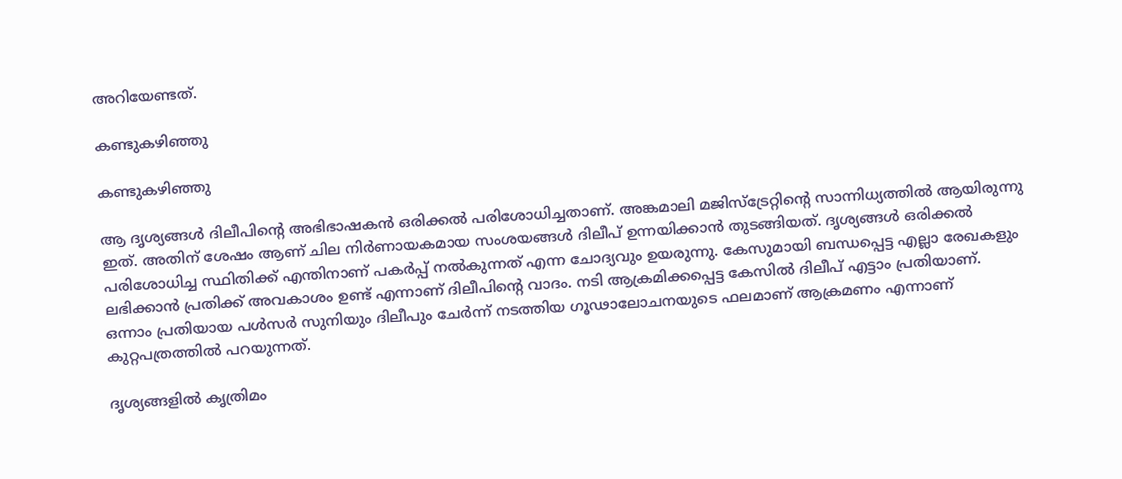അറിയേണ്ടത്.

കണ്ടുകഴിഞ്ഞു

കണ്ടുകഴിഞ്ഞു

ആ ദൃശ്യങ്ങള്‍ ദിലീപിന്റെ അഭിഭാഷകന്‍ ഒരിക്കല്‍ പരിശോധിച്ചതാണ്. അങ്കമാലി മജിസ്‌ട്രേറ്റിന്റെ സാന്നിധ്യത്തില്‍ ആയിരുന്നു ഇത്. അതിന് ശേഷം ആണ് ചില നിര്‍ണായകമായ സംശയങ്ങള്‍ ദിലീപ് ഉന്നയിക്കാന്‍ തുടങ്ങിയത്. ദൃശ്യങ്ങള്‍ ഒരിക്കല്‍ പരിശോധിച്ച സ്ഥിതിക്ക് എന്തിനാണ് പകര്‍പ്പ് നല്‍കുന്നത് എന്ന ചോദ്യവും ഉയരുന്നു. കേസുമായി ബന്ധപ്പെട്ട എല്ലാ രേഖകളും ലഭിക്കാന്‍ പ്രതിക്ക് അവകാശം ഉണ്ട് എന്നാണ് ദിലീപിന്റെ വാദം. നടി ആക്രമിക്കപ്പെട്ട കേസില്‍ ദിലീപ് എട്ടാം പ്രതിയാണ്. ഒന്നാം പ്രതിയായ പള്‍സര്‍ സുനിയും ദിലീപും ചേര്‍ന്ന് നടത്തിയ ഗൂഢാലോചനയുടെ ഫലമാണ് ആക്രമണം എന്നാണ് കുറ്റപത്രത്തില്‍ പറയുന്നത്.

ദൃശ്യങ്ങളില്‍ കൃത്രിമം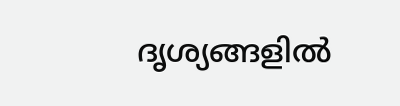ദൃശ്യങ്ങളില്‍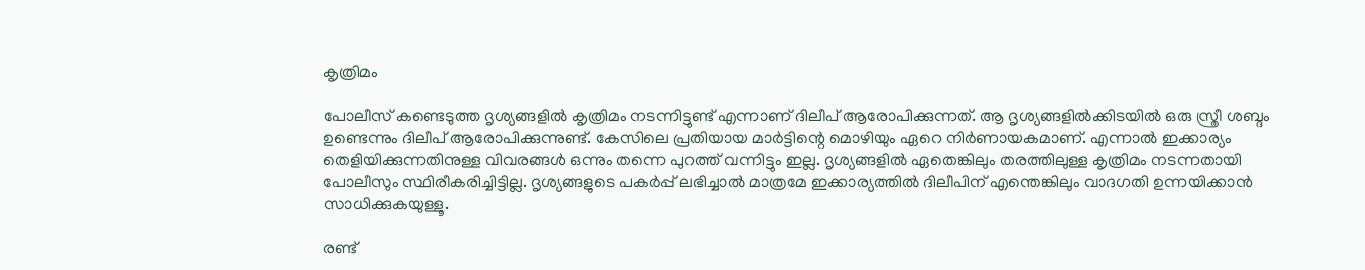കൃത്രിമം

പോലീസ് കണ്ടെടുത്ത ദൃശ്യങ്ങളില്‍ കൃത്രിമം നടന്നിട്ടുണ്ട് എന്നാണ് ദിലീപ് ആരോപിക്കുന്നത്. ആ ദൃശ്യങ്ങളില്‍ക്കിടയില്‍ ഒരു സ്ത്രീ ശബ്ദം ഉണ്ടെന്നും ദിലീപ് ആരോപിക്കുന്നുണ്ട്. കേസിലെ പ്രതിയായ മാര്‍ട്ടിന്റെ മൊഴിയും ഏറെ നിര്‍ണായകമാണ്. എന്നാല്‍ ഇക്കാര്യം തെളിയിക്കുന്നതിനുള്ള വിവരങ്ങള്‍ ഒന്നും തന്നെ പുറത്ത് വന്നിട്ടും ഇല്ല. ദൃശ്യങ്ങളില്‍ ഏതെങ്കിലും തരത്തിലുള്ള കൃത്രിമം നടന്നതായി പോലീസും സ്ഥിരീകരിച്ചിട്ടില്ല. ദൃശ്യങ്ങളുടെ പകര്‍പ്പ് ലഭിച്ചാല്‍ മാത്രമേ ഇക്കാര്യത്തില്‍ ദിലീപിന് എന്തെങ്കിലും വാദഗതി ഉന്നയിക്കാന്‍ സാധിക്കുകയുള്ളൂ.

രണ്ട്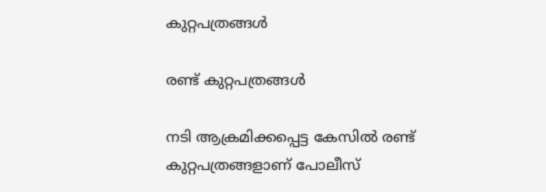കുറ്റപത്രങ്ങള്‍

രണ്ട് കുറ്റപത്രങ്ങള്‍

നടി ആക്രമിക്കപ്പെട്ട കേസില്‍ രണ്ട് കുറ്റപത്രങ്ങളാണ് പോലീസ്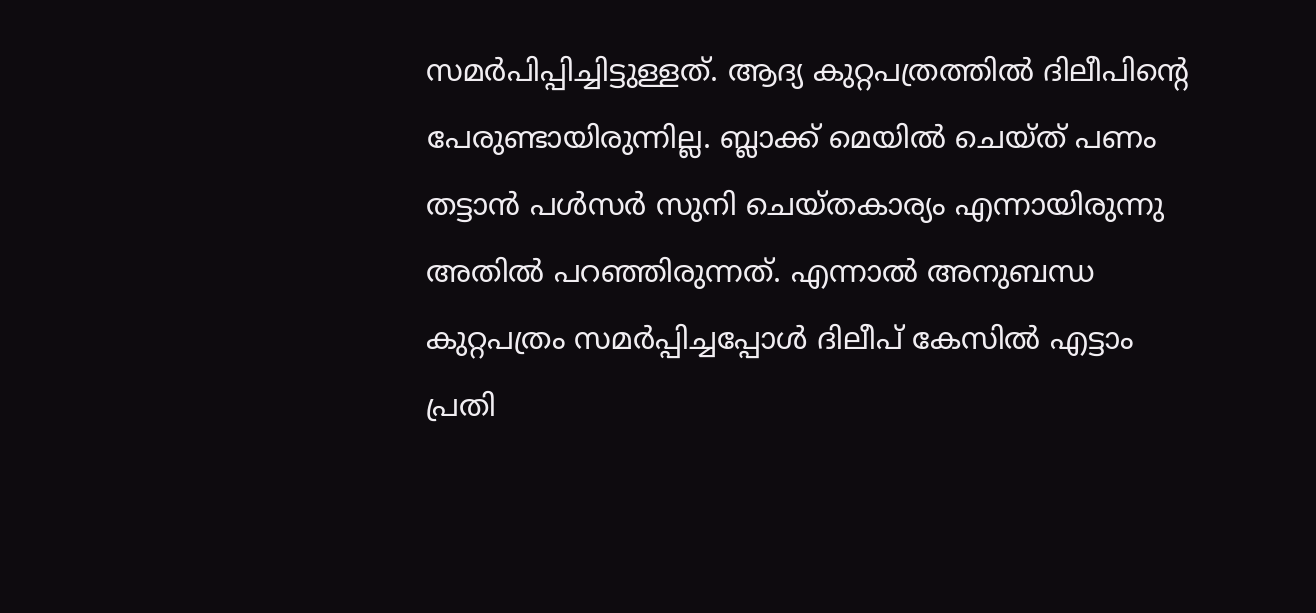സമര്‍പിപ്പിച്ചിട്ടുള്ളത്. ആദ്യ കുറ്റപത്രത്തില്‍ ദിലീപിന്റെ പേരുണ്ടായിരുന്നില്ല. ബ്ലാക്ക് മെയില്‍ ചെയ്ത് പണം തട്ടാന്‍ പള്‍സര്‍ സുനി ചെയ്തകാര്യം എന്നായിരുന്നു അതില്‍ പറഞ്ഞിരുന്നത്. എന്നാല്‍ അനുബന്ധ കുറ്റപത്രം സമര്‍പ്പിച്ചപ്പോള്‍ ദിലീപ് കേസില്‍ എട്ടാം പ്രതി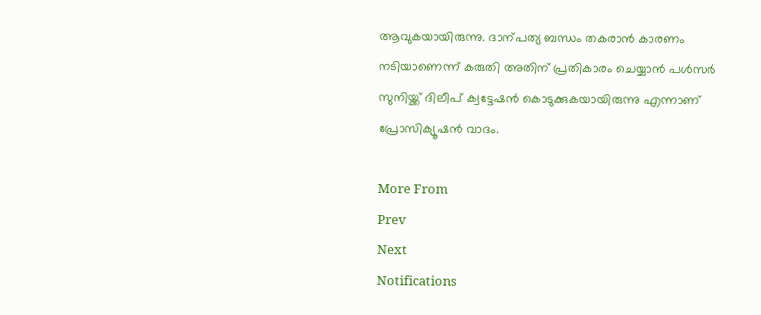ആവുകയായിരുന്നു. ദാന്പത്യ ബന്ധം തകരാന്‍ കാരണം നടിയാണെന്ന് കരുതി അതിന് പ്രതികാരം ചെയ്യാന്‍ പള്‍സര്‍ സുനിയ്ക്ക് ദിലീപ് ക്വട്ടേഷന്‍ കൊടുക്കുകയായിരുന്നു എന്നാണ് പ്രോസിക്യൂഷന്‍ വാദം.

More From
Prev
Next
Notifications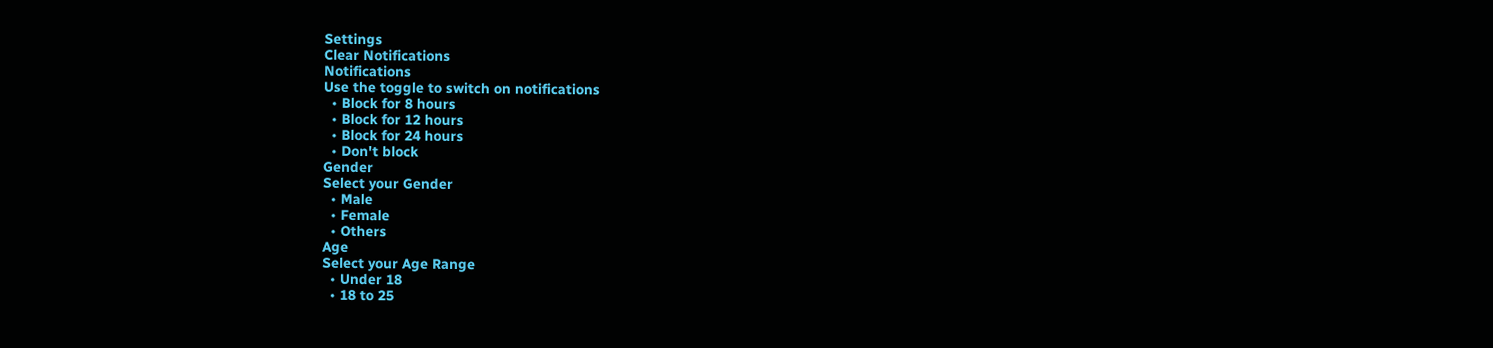Settings
Clear Notifications
Notifications
Use the toggle to switch on notifications
  • Block for 8 hours
  • Block for 12 hours
  • Block for 24 hours
  • Don't block
Gender
Select your Gender
  • Male
  • Female
  • Others
Age
Select your Age Range
  • Under 18
  • 18 to 25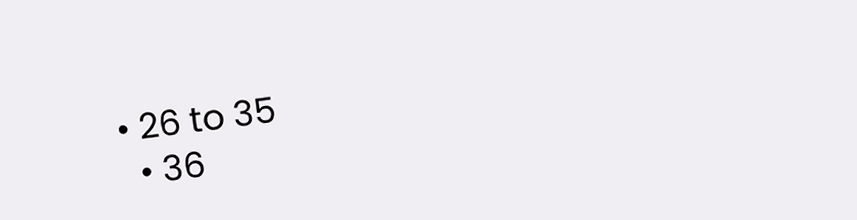• 26 to 35
  • 36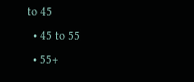to 45
  • 45 to 55
  • 55+